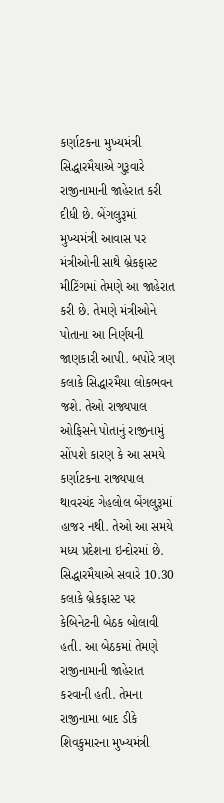કર્ણાટકના મુખ્યમંત્રી સિદ્ધારમૈયાએ ગુરૂવારે રાજીનામાની જાહેરાત કરી દીધી છે. બેંગલુરૂમાં મુખ્યમંત્રી આવાસ પર મંત્રીઓની સાથે બ્રેકફાસ્ટ મીટિંગમાં તેમણે આ જાહેરાત કરી છે. તેમણે મંત્રીઓને પોતાના આ નિર્ણયની જાણકારી આપી. બપોરે ત્રણ કલાકે સિદ્ધારમૈયા લોકભવન જશે. તેઓ રાજ્યપાલ ઓફિસને પોતાનું રાજીનામું સોંપશે કારણ કે આ સમયે કર્ણાટકના રાજ્યપાલ થાવરચંદ ગેહલોલ બેંગલુરૂમાં હાજર નથી. તેઓ આ સમયે મધ્ય પ્રદેશના ઇન્દોરમાં છે.
સિદ્ધારમૈયાએ સવારે 10.30 કલાકે બ્રેકફાસ્ટ પર કેબિનેટની બેઠક બોલાવી હતી. આ બેઠકમાં તેમણે રાજીનામાની જાહેરાત કરવાની હતી. તેમના રાજીનામા બાદ ડીકે શિવકુમારના મુખ્યમંત્રી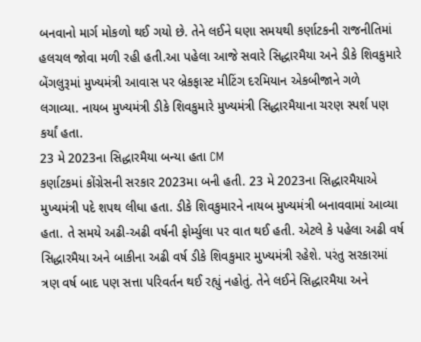બનવાનો માર્ગ મોકળો થઈ ગયો છે. તેને લઈને ઘણા સમયથી કર્ણાટકની રાજનીતિમાં હલચલ જોવા મળી રહી હતી.આ પહેલા આજે સવારે સિદ્ધારમૈયા અને ડીકે શિવકુમારે બેંગલુરૂમાં મુખ્યમંત્રી આવાસ પર બ્રેકફાસ્ટ મીટિંગ દરમિયાન એકબીજાને ગળે લગાવ્યા. નાયબ મુખ્યમંત્રી ડીકે શિવકુમારે મુખ્યમંત્રી સિદ્ધારમૈયાના ચરણ સ્પર્શ પણ કર્યાં હતા.
23 મે 2023ના સિદ્ધારમૈયા બન્યા હતા CM
કર્ણાટકમાં કોંગ્રેસની સરકાર 2023મા બની હતી. 23 મે 2023ના સિદ્ધારમૈયાએ મુખ્યમંત્રી પદે શપથ લીધા હતા. ડીકે શિવકુમારને નાયબ મુખ્યમંત્રી બનાવવામાં આવ્યા હતા. તે સમયે અઢી-અઢી વર્ષની ફોર્મ્યુલા પર વાત થઈ હતી. એટલે કે પહેલા અઢી વર્ષ સિદ્ધારમૈયા અને બાકીના અઢી વર્ષ ડીકે શિવકુમાર મુખ્યમંત્રી રહેશે. પરંતુ સરકારમાં ત્રણ વર્ષ બાદ પણ સત્તા પરિવર્તન થઈ રહ્યું નહોતું. તેને લઈને સિદ્ધારમૈયા અને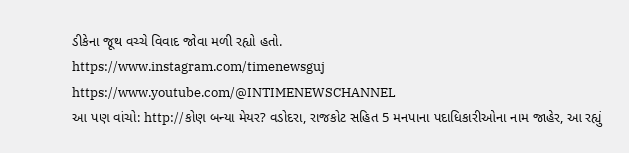ડીકેના જૂથ વચ્ચે વિવાદ જોવા મળી રહ્યો હતો.
https://www.instagram.com/timenewsguj
https://www.youtube.com/@INTIMENEWSCHANNEL
આ પણ વાંચો: http://કોણ બન્યા મેયર? વડોદરા, રાજકોટ સહિત 5 મનપાના પદાધિકારીઓના નામ જાહેર, આ રહ્યું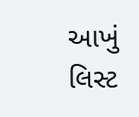આખું લિસ્ટ